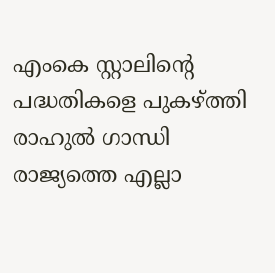എംകെ സ്റ്റാലിന്റെ പദ്ധതികളെ പുകഴ്ത്തി രാഹുൽ ഗാന്ധി
രാജ്യത്തെ എല്ലാ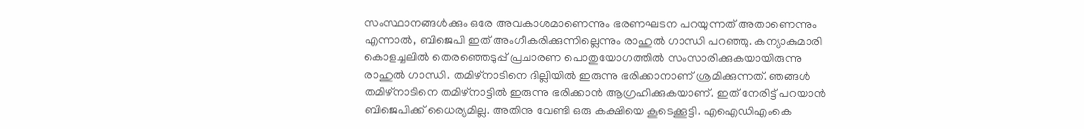സംസ്ഥാനങ്ങൾക്കും ഒരേ അവകാശമാണെന്നും ഭരണഘടന പറയുന്നത് അതാണെന്നും എന്നാൽ, ബിജെപി ഇത് അംഗീകരിക്കുന്നില്ലെന്നും രാഹുൽ ഗാന്ധി പറഞ്ഞു. കന്യാകുമാരി കൊളച്ചലിൽ തെരഞ്ഞെടുപ്പ് പ്രചാരണ പൊതുയോഗത്തിൽ സംസാരിക്കുകയായിരുന്നു രാഹുൽ ഗാന്ധി. തമിഴ്നാടിനെ ദില്ലിയിൽ ഇരുന്നു ഭരിക്കാനാണ് ശ്രമിക്കുന്നത്. ഞങ്ങൾ തമിഴ്നാടിനെ തമിഴ്നാട്ടിൽ ഇരുന്നു ഭരിക്കാൻ ആഗ്രഹിക്കുകയാണ്. ഇത് നേരിട്ട് പറയാൻ ബിജെപിക്ക് ധൈര്യമില്ല. അതിനു വേണ്ടി ഒരു കക്ഷിയെ കൂടെക്കൂട്ടി. എഐഡിഎംകെ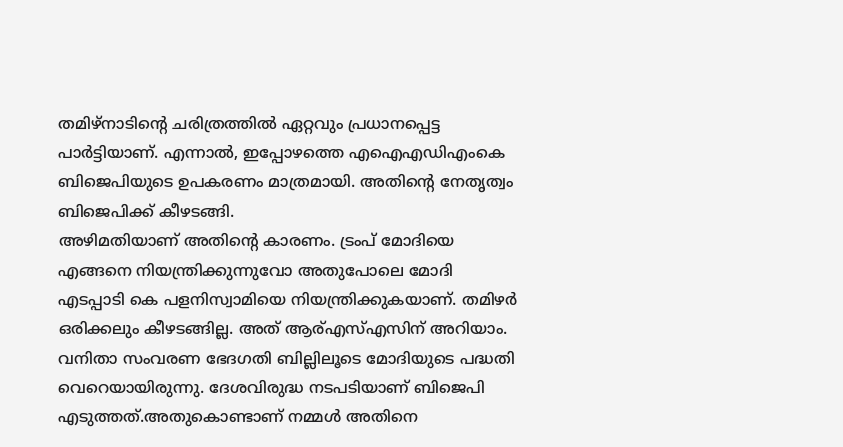തമിഴ്നാടിന്റെ ചരിത്രത്തിൽ ഏറ്റവും പ്രധാനപ്പെട്ട പാർട്ടിയാണ്. എന്നാൽ, ഇപ്പോഴത്തെ എഐഎഡിഎംകെ ബിജെപിയുടെ ഉപകരണം മാത്രമായി. അതിന്റെ നേതൃത്വം ബിജെപിക്ക് കീഴടങ്ങി.
അഴിമതിയാണ് അതിന്റെ കാരണം. ട്രംപ് മോദിയെ എങ്ങനെ നിയന്ത്രിക്കുന്നുവോ അതുപോലെ മോദി എടപ്പാടി കെ പളനിസ്വാമിയെ നിയന്ത്രിക്കുകയാണ്. തമിഴർ ഒരിക്കലും കീഴടങ്ങില്ല. അത് ആര്എസ്എസിന് അറിയാം. വനിതാ സംവരണ ഭേദഗതി ബില്ലിലൂടെ മോദിയുടെ പദ്ധതി വെറെയായിരുന്നു. ദേശവിരുദ്ധ നടപടിയാണ് ബിജെപി എടുത്തത്.അതുകൊണ്ടാണ് നമ്മൾ അതിനെ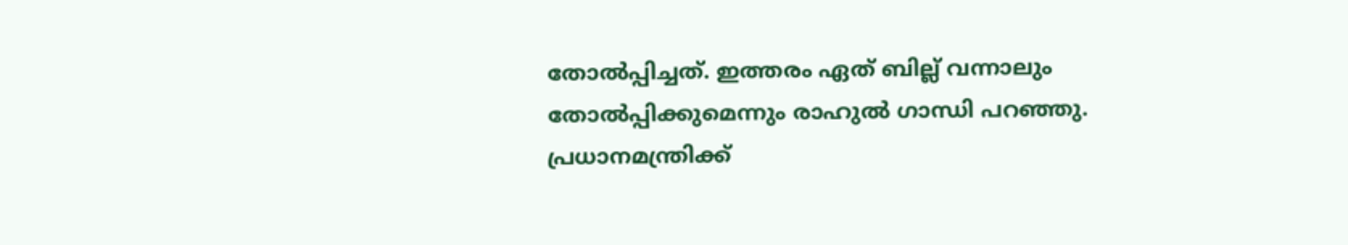തോൽപ്പിച്ചത്. ഇത്തരം ഏത് ബില്ല് വന്നാലും തോൽപ്പിക്കുമെന്നും രാഹുൽ ഗാന്ധി പറഞ്ഞു. പ്രധാനമന്ത്രിക്ക്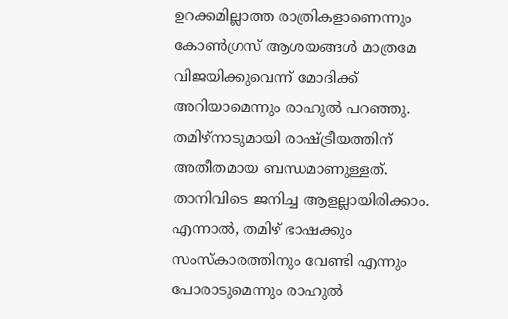ഉറക്കമില്ലാത്ത രാത്രികളാണെന്നും കോൺഗ്രസ് ആശയങ്ങൾ മാത്രമേ വിജയിക്കുവെന്ന് മോദിക്ക് അറിയാമെന്നും രാഹുൽ പറഞ്ഞു. തമിഴ്നാടുമായി രാഷ്ട്രീയത്തിന് അതീതമായ ബന്ധമാണുള്ളത്. താനിവിടെ ജനിച്ച ആളല്ലായിരിക്കാം. എന്നാൽ, തമിഴ് ഭാഷക്കും സംസ്കാരത്തിനും വേണ്ടി എന്നും പോരാടുമെന്നും രാഹുൽ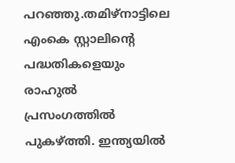പറഞ്ഞു.തമിഴ്നാട്ടിലെ എംകെ സ്റ്റാലിന്റെ പദ്ധതികളെയും രാഹുൽ പ്രസംഗത്തിൽ പുകഴ്ത്തി. ഇന്ത്യയിൽ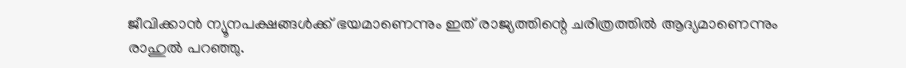ജീവിക്കാൻ ന്യൂനപക്ഷങ്ങൾക്ക് ഭയമാണെന്നും ഇത് രാജ്യത്തിന്റെ ചരിത്രത്തിൽ ആദ്യമാണെന്നും രാഹുൽ പറഞ്ഞു.